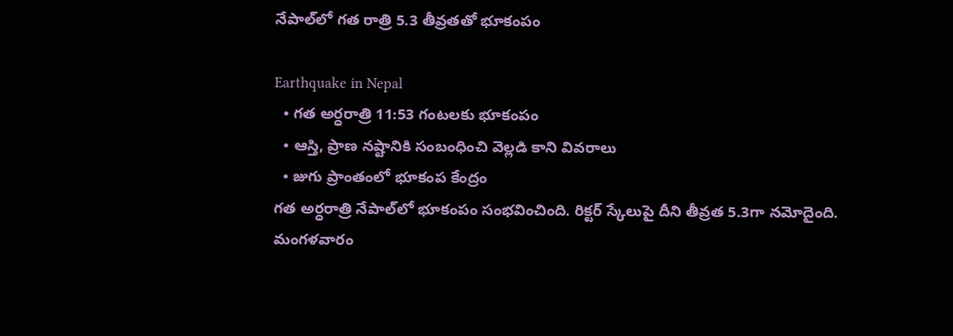నేపాల్‌లో గత రాత్రి 5.3 తీవ్రతతో భూకంపం

Earthquake in Nepal
  • గత అర్ధరాత్రి 11:53 గంటలకు భూకంపం
  • ఆస్తి, ప్రాణ నష్టానికి సంబంధించి వెల్లడి కాని వివరాలు
  • జుగు ప్రాంతంలో భూకంప కేంద్రం
గత అర్ధరాత్రి నేపాల్‌లో భూకంపం సంభవించింది. రిక్టర్ స్కేలుపై దీని తీవ్రత 5.3గా నమోదైంది. మంగళవారం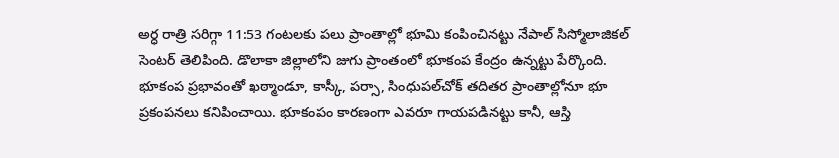అర్ధ రాత్రి సరిగ్గా 11:53 గంటలకు పలు ప్రాంతాల్లో భూమి కంపించినట్టు నేపాల్ సిస్మోలాజికల్ సెంటర్ తెలిపింది. డొలాకా జిల్లాలోని జుగు ప్రాంతంలో భూకంప కేంద్రం ఉన్నట్టు పేర్కొంది. భూకంప ప్రభావంతో ఖఠ్మాండూ, కాస్కీ, పర్సా, సింధుపల్‌‌చోక్ తదితర ప్రాంతాల్లోనూ భూ ప్రకంపనలు కనిపించాయి. భూకంపం కారణంగా ఎవరూ గాయపడినట్టు కానీ, ఆస్తి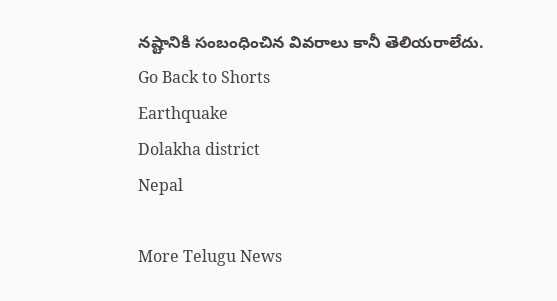నష్టానికి సంబంధించిన వివరాలు కానీ తెలియరాలేదు.
Go Back to Shorts
Earthquake
Dolakha district
Nepal

More Telugu News